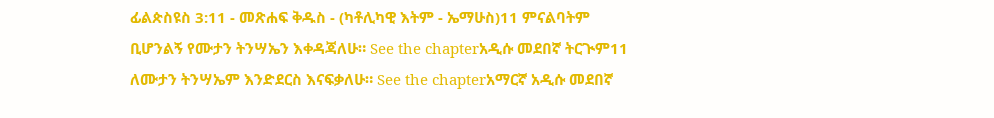ፊልጵስዩስ 3:11 - መጽሐፍ ቅዱስ - (ካቶሊካዊ እትም - ኤማሁስ)11 ምናልባትም ቢሆንልኝ የሙታን ትንሣኤን እቀዳጃለሁ። See the chapterአዲሱ መደበኛ ትርጒም11 ለሙታን ትንሣኤም እንድደርስ እናፍቃለሁ። See the chapterአማርኛ አዲሱ መደበኛ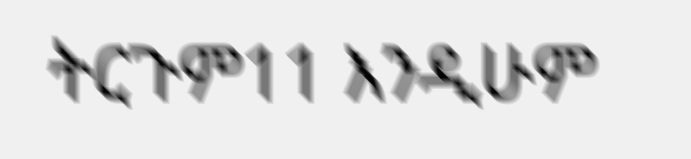ትርጉም11 እንዲሁም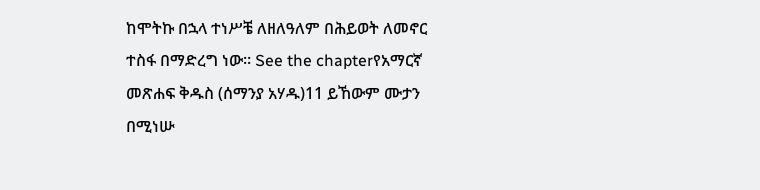ከሞትኩ በኋላ ተነሥቼ ለዘለዓለም በሕይወት ለመኖር ተስፋ በማድረግ ነው። See the chapterየአማርኛ መጽሐፍ ቅዱስ (ሰማንያ አሃዱ)11 ይኸውም ሙታን በሚነሡ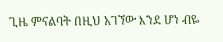ጊዜ ምናልባት በዚህ አገኘው እንደ ሆነ ብዬ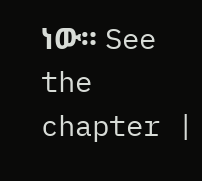ነው። See the chapter |